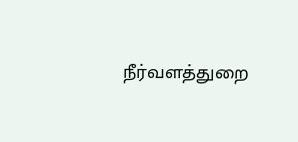நீர்வளத்துறை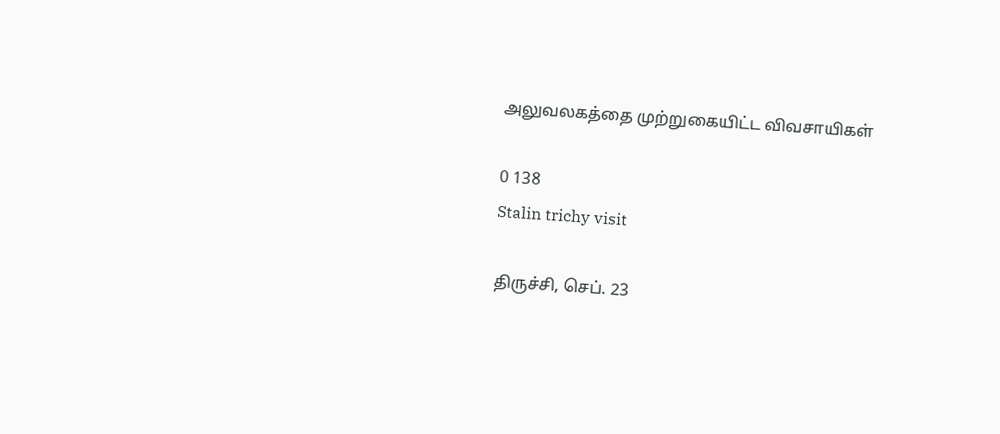அலுவலகத்தை முற்றுகையிட்ட விவசாயிகள்

0 138
Stalin trichy visit

திருச்சி, செப். 23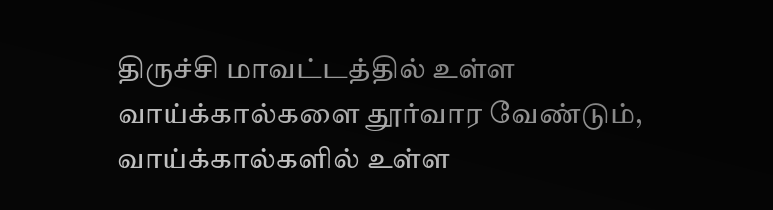திருச்சி மாவட்டத்தில் உள்ள வாய்க்கால்களை தூர்வார வேண்டும், வாய்க்கால்களில் உள்ள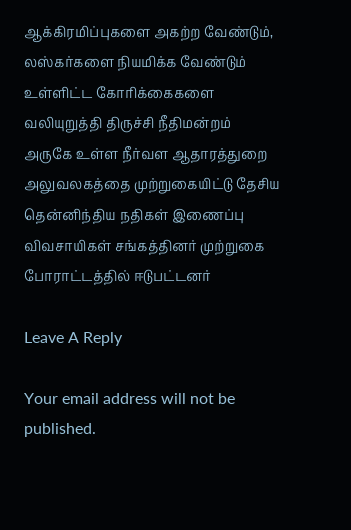ஆக்கிரமிப்புகளை அகற்ற வேண்டும், லஸ்கர்களை நியமிக்க வேண்டும் உள்ளிட்ட கோரிக்கைகளை வலியுறுத்தி திருச்சி நீதிமன்றம் அருகே உள்ள நீர்வள ஆதாரத்துறை அலுவலகத்தை முற்றுகையிட்டு தேசிய தென்னிந்திய நதிகள் இணைப்பு விவசாயிகள் சங்கத்தினர் முற்றுகை போராட்டத்தில் ஈடுபட்டனர்

Leave A Reply

Your email address will not be published.